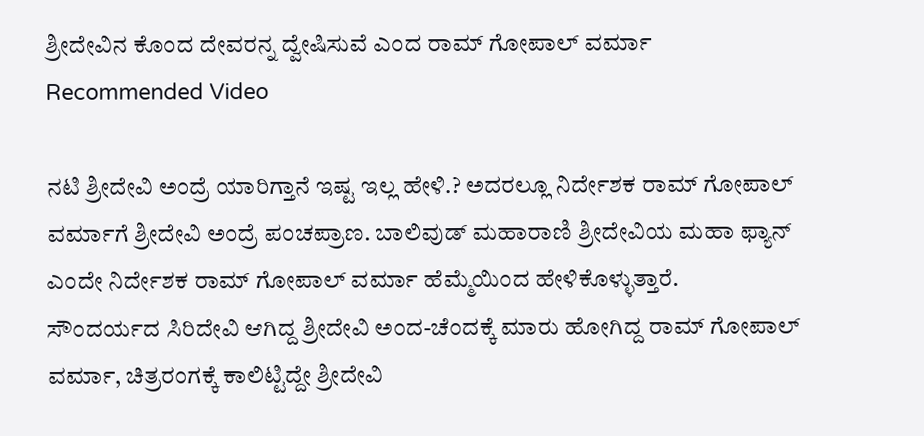ಶ್ರೀದೇವಿನ ಕೊಂದ ದೇವರನ್ನ ದ್ವೇಷಿಸುವೆ ಎಂದ ರಾಮ್ ಗೋಪಾಲ್ ವರ್ಮಾ
Recommended Video

ನಟಿ ಶ್ರೀದೇವಿ ಅಂದ್ರೆ ಯಾರಿಗ್ತಾನೆ ಇಷ್ಟ ಇಲ್ಲ ಹೇಳಿ.? ಅದರಲ್ಲೂ ನಿರ್ದೇಶಕ ರಾಮ್ ಗೋಪಾಲ್ ವರ್ಮಾಗೆ ಶ್ರೀದೇವಿ ಅಂದ್ರೆ ಪಂಚಪ್ರಾಣ. ಬಾಲಿವುಡ್ ಮಹಾರಾಣಿ ಶ್ರೀದೇವಿಯ ಮಹಾ ಫ್ಯಾನ್ ಎಂದೇ ನಿರ್ದೇಶಕ ರಾಮ್ ಗೋಪಾಲ್ ವರ್ಮಾ ಹೆಮ್ಮೆಯಿಂದ ಹೇಳಿಕೊಳ್ಳುತ್ತಾರೆ.
ಸೌಂದರ್ಯದ ಸಿರಿದೇವಿ ಆಗಿದ್ದ ಶ್ರೀದೇವಿ ಅಂದ-ಚೆಂದಕ್ಕೆ ಮಾರು ಹೋಗಿದ್ದ ರಾಮ್ ಗೋಪಾಲ್ ವರ್ಮಾ, ಚಿತ್ರರಂಗಕ್ಕೆ ಕಾಲಿಟ್ಟಿದ್ದೇ ಶ್ರೀದೇವಿ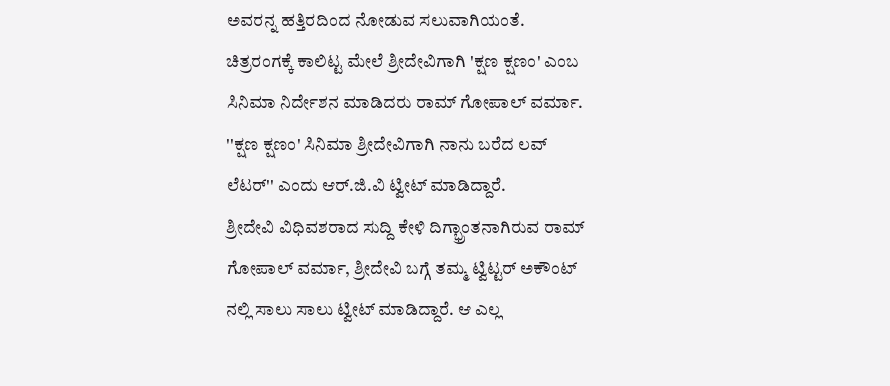ಅವರನ್ನ ಹತ್ತಿರದಿಂದ ನೋಡುವ ಸಲುವಾಗಿಯಂತೆ.
ಚಿತ್ರರಂಗಕ್ಕೆ ಕಾಲಿಟ್ಟ ಮೇಲೆ ಶ್ರೀದೇವಿಗಾಗಿ 'ಕ್ಷಣ ಕ್ಷಣಂ' ಎಂಬ ಸಿನಿಮಾ ನಿರ್ದೇಶನ ಮಾಡಿದರು ರಾಮ್ ಗೋಪಾಲ್ ವರ್ಮಾ. ''ಕ್ಷಣ ಕ್ಷಣಂ' ಸಿನಿಮಾ ಶ್ರೀದೇವಿಗಾಗಿ ನಾನು ಬರೆದ ಲವ್ ಲೆಟರ್'' ಎಂದು ಆರ್.ಜಿ.ವಿ ಟ್ವೀಟ್ ಮಾಡಿದ್ದಾರೆ.
ಶ್ರೀದೇವಿ ವಿಧಿವಶರಾದ ಸುದ್ದಿ ಕೇಳಿ ದಿಗ್ಭ್ರಾಂತನಾಗಿರುವ ರಾಮ್ ಗೋಪಾಲ್ ವರ್ಮಾ, ಶ್ರೀದೇವಿ ಬಗ್ಗೆ ತಮ್ಮ ಟ್ವಿಟ್ಟರ್ ಅಕೌಂಟ್ ನಲ್ಲಿ ಸಾಲು ಸಾಲು ಟ್ವೀಟ್ ಮಾಡಿದ್ದಾರೆ. ಆ ಎಲ್ಲ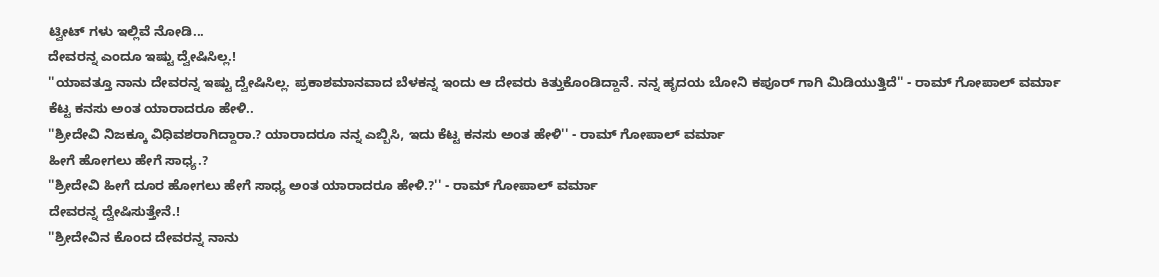ಟ್ವೀಟ್ ಗಳು ಇಲ್ಲಿವೆ ನೋಡಿ...
ದೇವರನ್ನ ಎಂದೂ ಇಷ್ಟು ದ್ವೇಷಿಸಿಲ್ಲ.!
''ಯಾವತ್ತೂ ನಾನು ದೇವರನ್ನ ಇಷ್ಟು ದ್ವೇಷಿಸಿಲ್ಲ. ಪ್ರಕಾಶಮಾನವಾದ ಬೆಳಕನ್ನ ಇಂದು ಆ ದೇವರು ಕಿತ್ತುಕೊಂಡಿದ್ದಾನೆ. ನನ್ನ ಹೃದಯ ಬೋನಿ ಕಪೂರ್ ಗಾಗಿ ಮಿಡಿಯುತ್ತಿದೆ'' - ರಾಮ್ ಗೋಪಾಲ್ ವರ್ಮಾ
ಕೆಟ್ಟ ಕನಸು ಅಂತ ಯಾರಾದರೂ ಹೇಳಿ..
''ಶ್ರೀದೇವಿ ನಿಜಕ್ಕೂ ವಿಧಿವಶರಾಗಿದ್ದಾರಾ.? ಯಾರಾದರೂ ನನ್ನ ಎಬ್ಬಿಸಿ, ಇದು ಕೆಟ್ಟ ಕನಸು ಅಂತ ಹೇಳಿ'' - ರಾಮ್ ಗೋಪಾಲ್ ವರ್ಮಾ
ಹೀಗೆ ಹೋಗಲು ಹೇಗೆ ಸಾಧ್ಯ.?
''ಶ್ರೀದೇವಿ ಹೀಗೆ ದೂರ ಹೋಗಲು ಹೇಗೆ ಸಾಧ್ಯ ಅಂತ ಯಾರಾದರೂ ಹೇಳಿ.?'' - ರಾಮ್ ಗೋಪಾಲ್ ವರ್ಮಾ
ದೇವರನ್ನ ದ್ವೇಷಿಸುತ್ತೇನೆ.!
''ಶ್ರೀದೇವಿನ ಕೊಂದ ದೇವರನ್ನ ನಾನು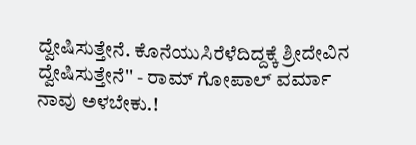ದ್ವೇಷಿಸುತ್ತೇನೆ. ಕೊನೆಯುಸಿರೆಳೆದಿದ್ದಕ್ಕೆ ಶ್ರೀದೇವಿನ ದ್ವೇಷಿಸುತ್ತೇನೆ'' - ರಾಮ್ ಗೋಪಾಲ್ ವರ್ಮಾ
ನಾವು ಅಳಬೇಕು.!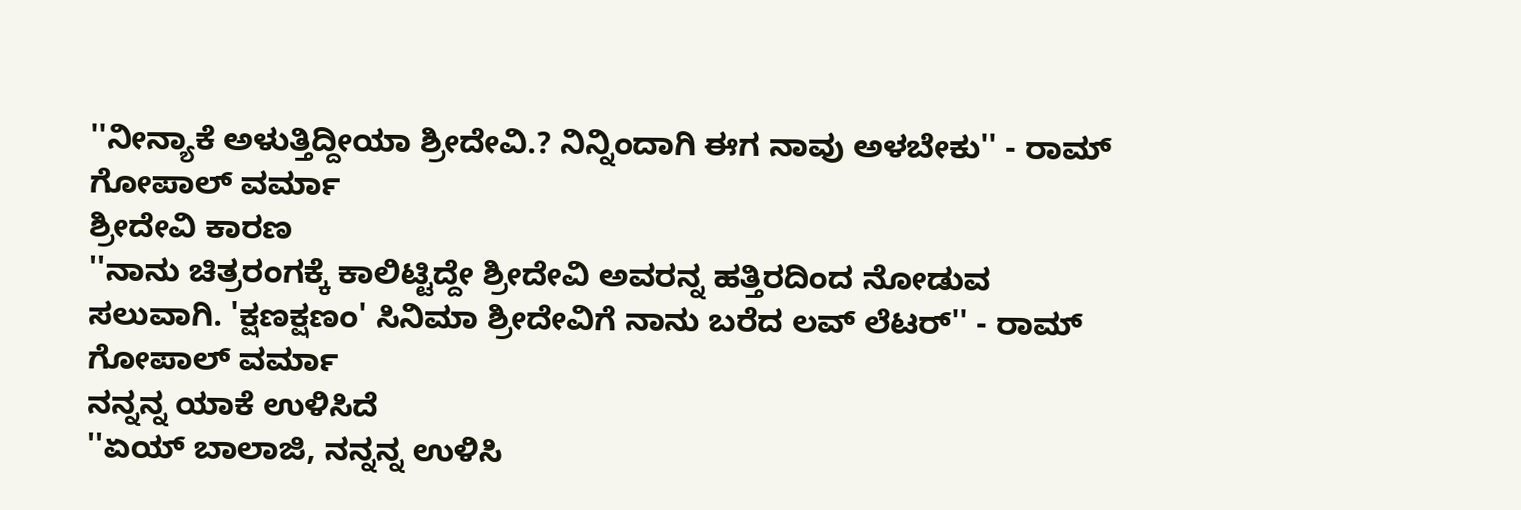''ನೀನ್ಯಾಕೆ ಅಳುತ್ತಿದ್ದೀಯಾ ಶ್ರೀದೇವಿ.? ನಿನ್ನಿಂದಾಗಿ ಈಗ ನಾವು ಅಳಬೇಕು'' - ರಾಮ್ ಗೋಪಾಲ್ ವರ್ಮಾ
ಶ್ರೀದೇವಿ ಕಾರಣ
''ನಾನು ಚಿತ್ರರಂಗಕ್ಕೆ ಕಾಲಿಟ್ಟಿದ್ದೇ ಶ್ರೀದೇವಿ ಅವರನ್ನ ಹತ್ತಿರದಿಂದ ನೋಡುವ ಸಲುವಾಗಿ. 'ಕ್ಷಣಕ್ಷಣಂ' ಸಿನಿಮಾ ಶ್ರೀದೇವಿಗೆ ನಾನು ಬರೆದ ಲವ್ ಲೆಟರ್'' - ರಾಮ್ ಗೋಪಾಲ್ ವರ್ಮಾ
ನನ್ನನ್ನ ಯಾಕೆ ಉಳಿಸಿದೆ
''ಏಯ್ ಬಾಲಾಜಿ, ನನ್ನನ್ನ ಉಳಿಸಿ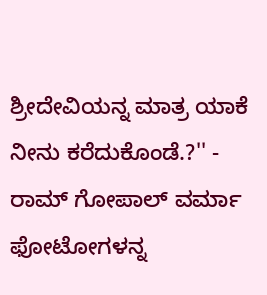ಶ್ರೀದೇವಿಯನ್ನ ಮಾತ್ರ ಯಾಕೆ ನೀನು ಕರೆದುಕೊಂಡೆ.?'' - ರಾಮ್ ಗೋಪಾಲ್ ವರ್ಮಾ
ಫೋಟೋಗಳನ್ನ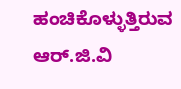ಹಂಚಿಕೊಳ್ಳುತ್ತಿರುವ ಆರ್.ಜಿ.ವಿ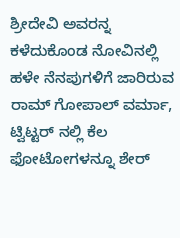ಶ್ರೀದೇವಿ ಅವರನ್ನ ಕಳೆದುಕೊಂಡ ನೋವಿನಲ್ಲಿ ಹಳೇ ನೆನಪುಗಳಿಗೆ ಜಾರಿರುವ ರಾಮ್ ಗೋಪಾಲ್ ವರ್ಮಾ, ಟ್ವಿಟ್ಟರ್ ನಲ್ಲಿ ಕೆಲ ಫೋಟೋಗಳನ್ನೂ ಶೇರ್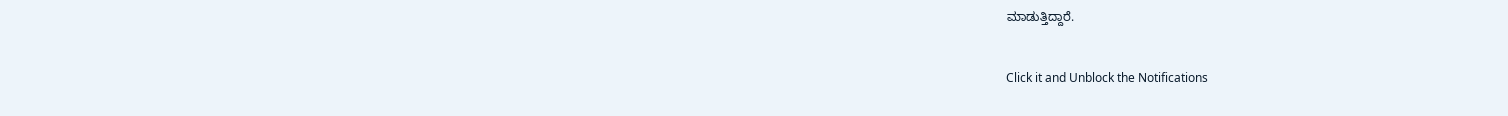ಮಾಡುತ್ತಿದ್ದಾರೆ.


Click it and Unblock the Notifications